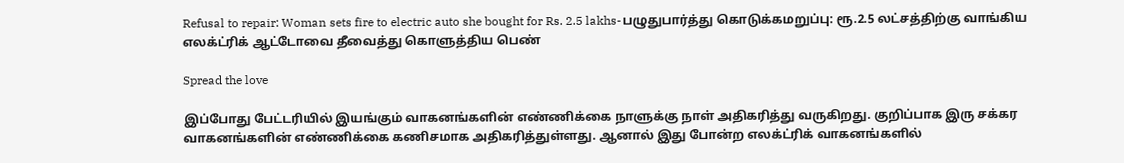Refusal to repair: Woman sets fire to electric auto she bought for Rs. 2.5 lakhs-பழுதுபார்த்து கொடுக்கமறுப்பு: ரூ.2.5 லட்சத்திற்கு வாங்கிய எலக்ட்ரிக் ஆட்டோவை தீவைத்து கொளுத்திய பெண்

Spread the love

இப்போது பேட்டரியில் இயங்கும் வாகனங்களின் எண்ணிக்கை நாளுக்கு நாள் அதிகரித்து வருகிறது. குறிப்பாக இரு சக்கர வாகனங்களின் எண்ணிக்கை கணிசமாக அதிகரித்துள்ளது. ஆனால் இது போன்ற எலக்ட்ரிக் வாகனங்களில்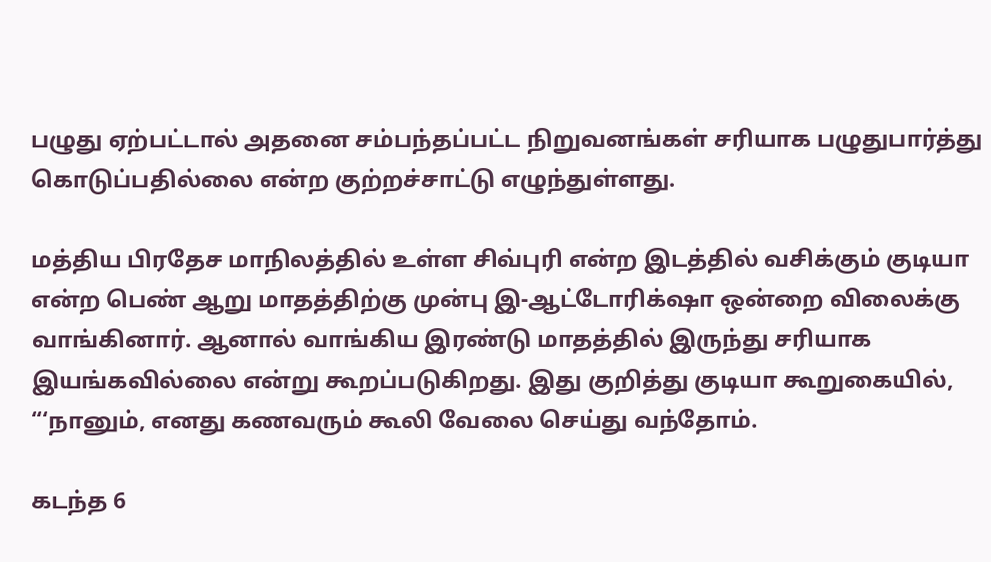பழுது ஏற்பட்டால் அதனை சம்பந்தப்பட்ட நிறுவனங்கள் சரியாக பழுதுபார்த்து கொடுப்பதில்லை என்ற குற்றச்சாட்டு எழுந்துள்ளது.

மத்திய பிரதேச மாநிலத்தில் உள்ள சிவ்புரி என்ற இடத்தில் வசிக்கும் குடியா என்ற பெண் ஆறு மாதத்திற்கு முன்பு இ-ஆட்டோரிக்‌ஷா ஒன்றை விலைக்கு வாங்கினார். ஆனால் வாங்கிய இரண்டு மாதத்தில் இருந்து சரியாக இயங்கவில்லை என்று கூறப்படுகிறது. இது குறித்து குடியா கூறுகையில், “‘நானும், எனது கணவரும் கூலி வேலை செய்து வந்தோம்.

கடந்த 6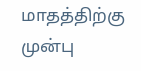மாதத்திற்கு முன்பு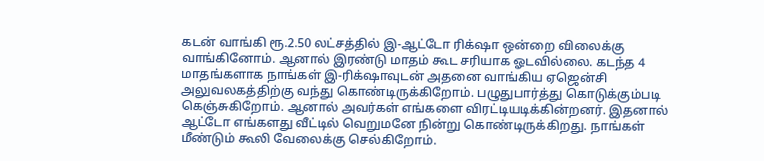கடன் வாங்கி ரூ.2.50 லட்சத்தில் இ-ஆட்டோ ரிக்‌ஷா ஒன்றை விலைக்கு வாங்கினோம். ஆனால் இரண்டு மாதம் கூட சரியாக ஓடவில்லை. கடந்த 4 மாதங்களாக நாங்கள் இ-ரிக்‌ஷாவுடன் அதனை வாங்கிய ஏஜென்சி அலுவலகத்திற்கு வந்து கொண்டிருக்கிறோம். பழுதுபார்த்து கொடுக்கும்படி கெஞ்சுகிறோம். ஆனால் அவர்கள் எங்களை விரட்டியடிக்கின்றனர். இதனால் ஆட்டோ எங்களது வீட்டில் வெறுமனே நின்று கொண்டிருக்கிறது. நாங்கள் மீண்டும் கூலி வேலைக்கு செல்கிறோம்.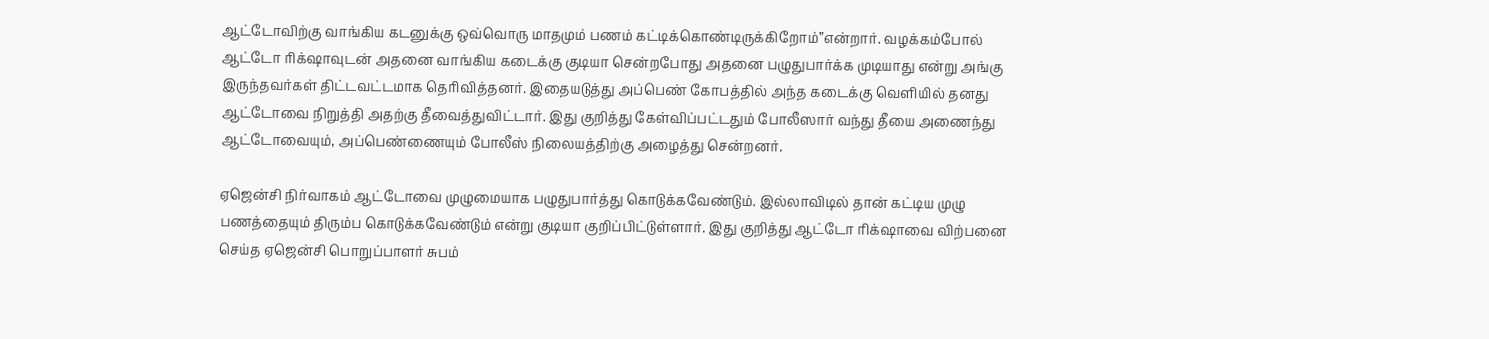ஆட்டோவிற்கு வாங்கிய கடனுக்கு ஒவ்வொரு மாதமும் பணம் கட்டிக்கொண்டிருக்கிறோம்”என்றார். வழக்கம்போல் ஆட்டோ ரிக்‌ஷாவுடன் அதனை வாங்கிய கடைக்கு குடியா சென்றபோது அதனை பழுதுபார்க்க முடியாது என்று அங்கு இருந்தவர்கள் திட்டவட்டமாக தெரிவித்தனர். இதையடுத்து அப்பெண் கோபத்தில் அந்த கடைக்கு வெளியில் தனது ஆட்டோவை நிறுத்தி அதற்கு தீவைத்துவிட்டார். இது குறித்து கேள்விப்பட்டதும் போலீஸார் வந்து தீயை அணைந்து ஆட்டோவையும், அப்பெண்ணையும் போலீஸ் நிலையத்திற்கு அழைத்து சென்றனர்.

ஏஜென்சி நிர்வாகம் ஆட்டோவை முழுமையாக பழுதுபார்த்து கொடுக்கவேண்டும். இல்லாவிடில் தான் கட்டிய முழு பணத்தையும் திரும்ப கொடுக்கவேண்டும் என்று குடியா குறிப்பிட்டுள்ளார். இது குறித்து ஆட்டோ ரிக்‌ஷாவை விற்பனை செய்த ஏஜென்சி பொறுப்பாளர் சுபம்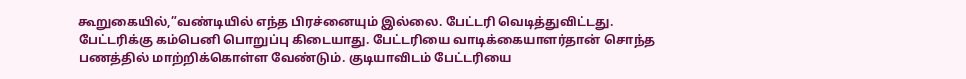கூறுகையில்,”வண்டியில் எந்த பிரச்னையும் இல்லை. பேட்டரி வெடித்துவிட்டது. பேட்டரிக்கு கம்பெனி பொறுப்பு கிடையாது. பேட்டரியை வாடிக்கையாளர்தான் சொந்த பணத்தில் மாற்றிக்கொள்ள வேண்டும். குடியாவிடம் பேட்டரியை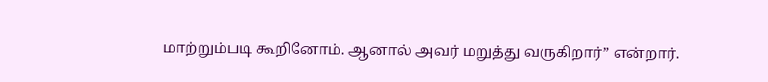மாற்றும்படி கூறினோம். ஆனால் அவர் மறுத்து வருகிறார்” என்றார்.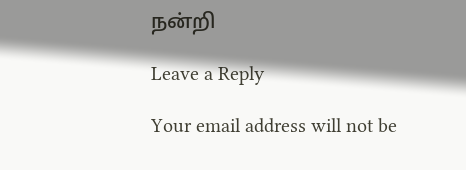நன்றி

Leave a Reply

Your email address will not be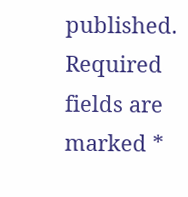published. Required fields are marked *